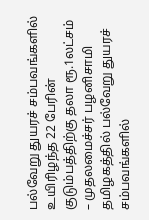பல்வேறு துயரச் சம்பவங்களில் உயிரிழந்த 22 பேரின் குடும்பத்திற்கு தலா ரூ.1லட்சம் – முதலமைச்சர் பழனிசாமி
தமிழகத்தில் பல்வேறு துயரச் சம்பவங்களில்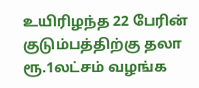உயிரிழந்த 22 பேரின் குடும்பத்திற்கு தலா ரூ.1லட்சம் வழங்க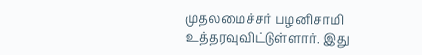முதலமைச்சர் பழனிசாமி உத்தரவுவிட்டுள்ளார். இது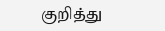குறித்து